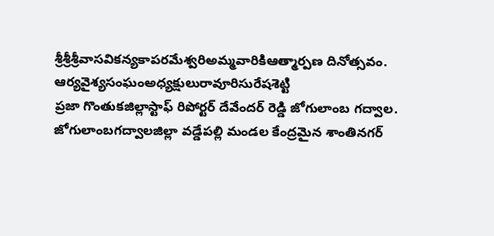శ్రీశ్రీశ్రీవాసవికన్యకాపరమేశ్వరిఅమ్మవారికిఆత్మార్పణ దినోత్సవం.
ఆర్యవైశ్యసంఘంఅధ్యక్షులురావూరిసురేషశెట్టి
ప్రజా గొంతుకజిల్లాస్టాఫ్ రిపోర్టర్ దేవేందర్ రెడ్డి జోగులాంబ గద్వాల.
జోగులాంబగద్వాలజిల్లా వడ్డేపల్లి మండల కేంద్రమైన శాంతినగర్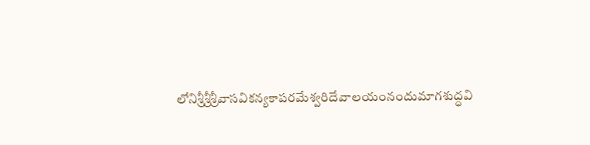లోనిశ్రీశ్రీశ్రీవాసవికన్యకాపరమేశ్వరిదేవాలయంనందుమాగశుద్ధవి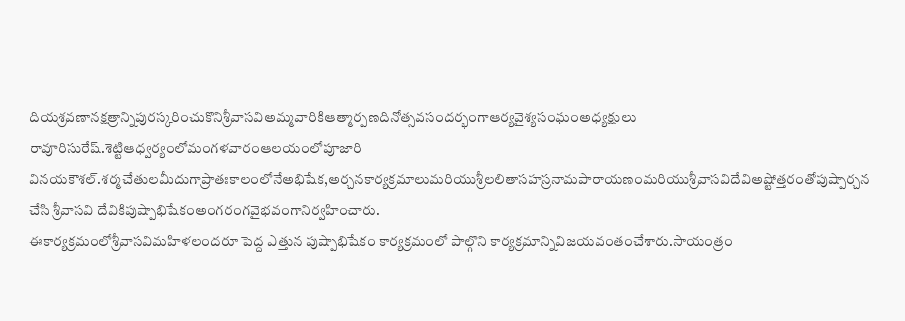దియశ్రవణానక్షత్రాన్నిపురస్కరించుకొనిశ్రీవాసవిఅమ్మవారికిఆత్మార్పణదినోత్సవసందర్భంగాఆర్యవైశ్యసంఘంఅధ్యక్షులు రావూరిసురేష్.శెట్టిఆధ్వర్యంలోమంగళవారంఆలయంలోపూజారి వినయకౌశల్.శర్మచేతులమీదుగాప్రాతఃకాలంలోనేఅభిషేక,అర్చనకార్యక్రమాలుమరియుశ్రీలలితాసహస్రనామపారాయణంమరియుశ్రీవాసవిదేవిఅష్టోత్తరంతోపుష్పార్చన చేసి శ్రీవాసవి దేవికిపుష్పాభిషేకంఅంగరంగవైభవంగానిర్వహించారు.
ఈకార్యక్రమంలోశ్రీవాసవిమహిళలందరూ పెద్ద ఎత్తున పుష్పాభిషేకం కార్యక్రమంలో పాల్గొని కార్యక్రమాన్నివిజయవంతంచేశారు.సాయంత్రం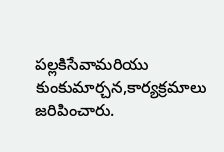పల్లకిసేవామరియు కుంకుమార్చన,కార్యక్రమాలు జరిపించారు.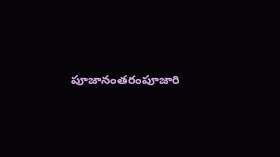పూజానంతరంపూజారి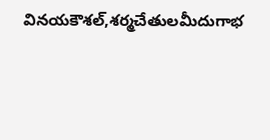వినయకౌశల్,శర్మచేతులమీదుగాభ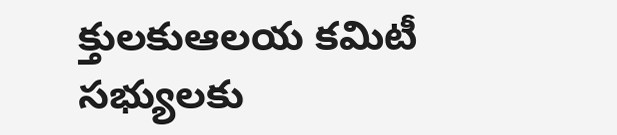క్తులకుఆలయ కమిటీ సభ్యులకు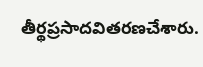తీర్థప్రసాదవితరణచేశారు.